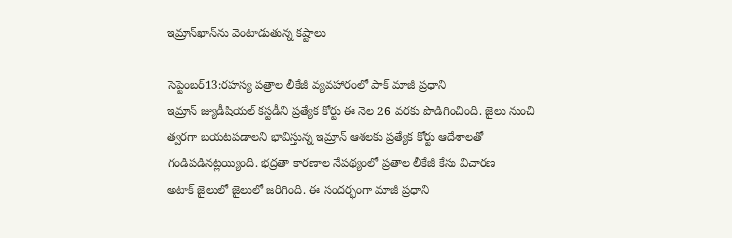ఇ‌మ్రాన్‌ఖాన్‌ను వెంటాడుతున్న కష్టాలు

సెప్టెంబర్‌13:రహస్య పత్రాల లీకేజీ వ్యవహారంలో పాక్‌ ‌మాజీ ప్రధాని ఇమ్రాన్‌ ‌జ్యుడీషియల్‌ ‌కస్టడీని ప్రత్యేక కోర్టు ఈ నెల 26 వరకు పొడిగించింది. జైలు నుంచి త్వరగా బయటపడాలని భావిస్తున్న ఇమ్రాన్‌ ఆశలకు ప్రత్యేక కోర్టు ఆదేశాలతో గండిపడినట్లయ్యింది. భద్రతా కారణాల నేపథ్యంలో ప్రతాల లీకేజీ కేసు విచారణ అటాక్‌ ‌జైలులో జైలులో జరిగింది. ఈ సందర్భంగా మాజీ ప్రధాని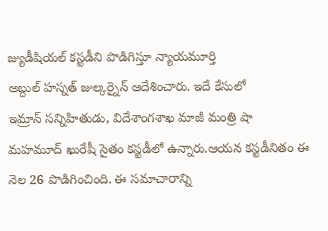జ్యుడీషియల్‌ ‌కస్టడీని పొడిగిస్తూ న్యాయమూర్తి అబ్దుల్‌ ‌హస్నత్‌ ‌జుల్కర్నైన్‌ ఆదేశించారు. ఇదే కేసులో ఇమ్రాన్‌ ‌సన్నిహితుడు, విదేశాంగశాఖ మాజీ మంత్రి షా మహమూద్‌ ‌ఖురేషీ సైతం కస్టడీలో ఉన్నారు.ఆయన కస్టడీనితం ఈ నెల 26 పొడిగించింది. ఈ సమాచారాన్ని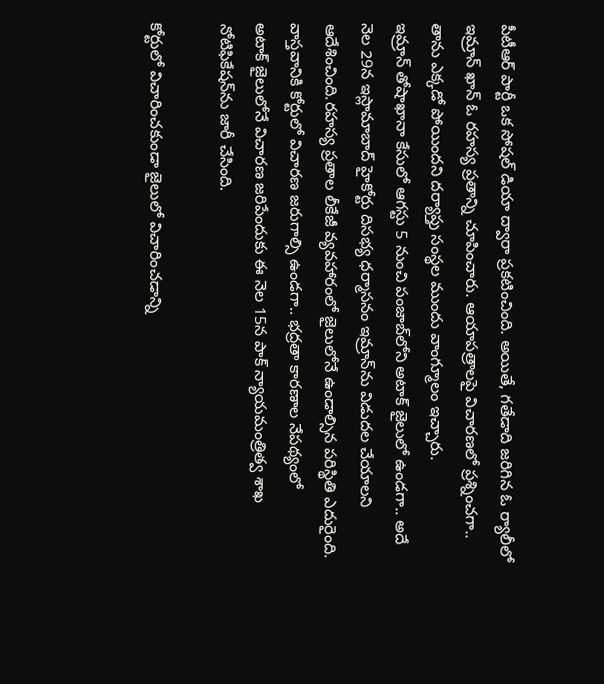పీటీఆర్‌ ‌పార్టీ ఒక సోషల్‌ ‌డియా ద్వారా ప్రకటించింది. అయితే, గతేడాది జరిగిన ఓ ర్యాలీలో ఇమ్రాన్‌ ‌ఖాన్‌ ఓ ‌రహస్య ప్రతాన్ని చూపించారు. ఆయాపత్రాలపై విచారణలో ప్రశ్నించగా.. తాను ఎక్కడో పోయిందని దర్యాప్తు సంస్థల ముందు వాంగ్మూలం ఇచ్చారు. ఇమ్రాన్‌ ‌తోషాఖానా కేసులో ఆగస్టు 5 నుంచి పంజాబ్‌లోని అటాక్‌ ‌జైలులో ఉండగా.. అదే నెల 29న ఇస్లామాబాద్‌ ‌హైకోర్టు దిసభ్య ధర్మాసనం ఇమ్రాన్‌ను విడుదల చేయాలని ఆదేశించింది.రహస్య ప్రతాల లీకేజీ వ్యవహారంలో జైలులోనే ఉండాల్సిన పరిస్థితి ఎదురైంది. వాస్తవానికి కోర్టులో విచారణ జరుగాల్సి ఉండగా.. భద్రతా కారణాల నేపథ్యంలో అటాక్‌ ‌జైలులోనే విచారణ జరిపేందుకు ఈ నెల 15న పాక్‌ ‌న్యాయమంత్రిత్వ శాఖ నోటిఫికేషన్‌ను జారీ చేసింది.

కోర్టులో విచారించకుండా జైలులో విచారించడాన్ని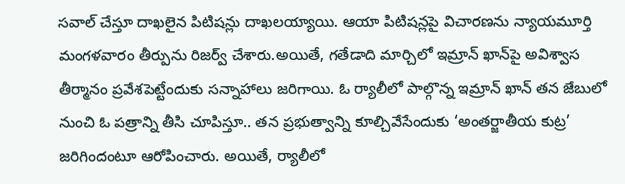సవాల్‌ ‌చేస్తూ దాఖలైన పిటిషన్లు దాఖలయ్యాయి. ఆయా పిటిషన్లపై విచారణను న్యాయమూర్తి మంగళవారం తీర్పును రిజర్వ్ ‌చేశారు.అయితే, గతేడాది మార్చిలో ఇమ్రాన్‌ ‌ఖాన్‌పై అవిశ్వాస తీర్మానం ప్రవేశపెట్టేందుకు సన్నాహాలు జరిగాయి. ఓ ర్యాలీలో పాల్గొన్న ఇమ్రాన్‌ ‌ఖాన్‌ ‌తన జేబులో నుంచి ఓ పత్రాన్ని తీసి చూపిస్తూ.. తన ప్రభుత్వాన్ని కూల్చివేసేందుకు ‘అంతర్జాతీయ కుట్ర’ జరిగిందంటూ ఆరోపించారు. అయితే, ర్యాలీలో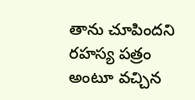తాను చూపిందని రహస్య పత్రం అంటూ వచ్చిన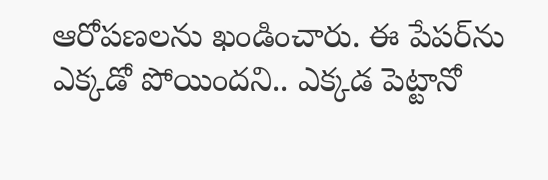ఆరోపణలను ఖండించారు. ఈ పేపర్‌ను ఎక్కడో పోయిందని.. ఎక్కడ పెట్టానో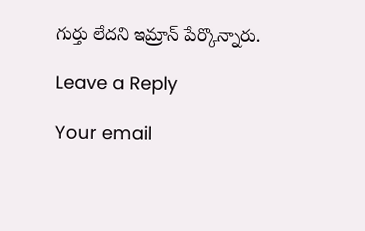గుర్తు లేదని ఇమ్రాన్‌ ‌పేర్కొన్నారు.

Leave a Reply

Your email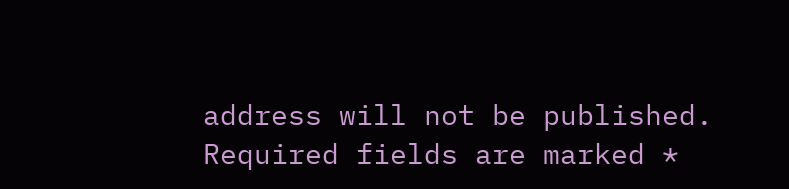address will not be published. Required fields are marked *